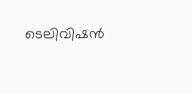ടെലിവിഷന്‍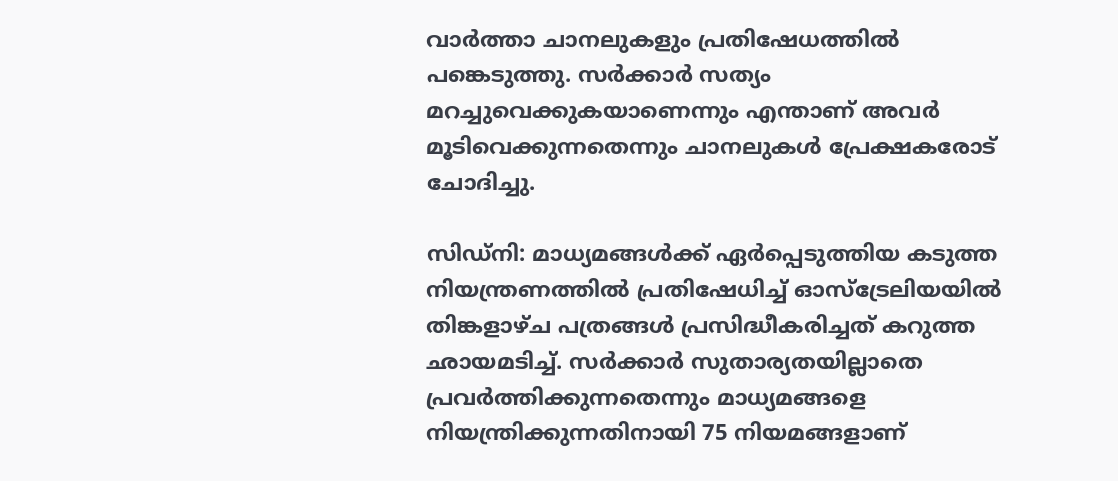വാര്‍ത്താ ചാനലുകളും പ്രതിഷേധത്തില്‍ പങ്കെടുത്തു. സര്‍ക്കാര്‍ സത്യം മറച്ചുവെക്കുകയാണെന്നും എന്താണ് അവര്‍ മൂടിവെക്കുന്നതെന്നും ചാനലുകള്‍ പ്രേക്ഷകരോട് ചോദിച്ചു.

സിഡ്നി: മാധ്യമങ്ങള്‍ക്ക് ഏര്‍പ്പെടുത്തിയ കടുത്ത നിയന്ത്രണത്തില്‍ പ്രതിഷേധിച്ച് ഓസ്ട്രേലിയയില്‍ തിങ്കളാഴ്ച പത്രങ്ങള്‍ പ്രസിദ്ധീകരിച്ചത് കറുത്ത ഛായമടിച്ച്. സര്‍ക്കാര്‍ സുതാര്യതയില്ലാതെ പ്രവര്‍ത്തിക്കുന്നതെന്നും മാധ്യമങ്ങളെ നിയന്ത്രിക്കുന്നതിനായി 75 നിയമങ്ങളാണ്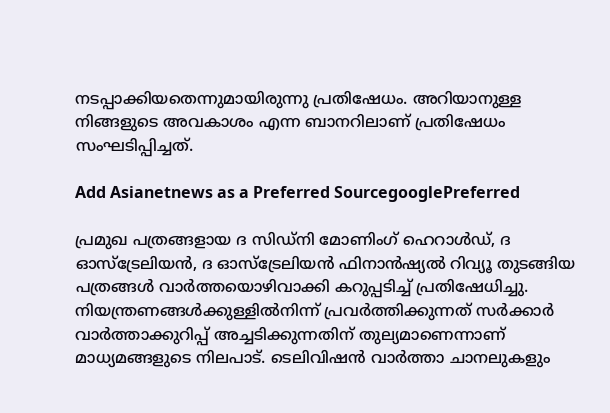നടപ്പാക്കിയതെന്നുമായിരുന്നു പ്രതിഷേധം. അറിയാനുള്ള നിങ്ങളുടെ അവകാശം എന്ന ബാനറിലാണ് പ്രതിഷേധം സംഘടിപ്പിച്ചത്.

Add Asianetnews as a Preferred SourcegooglePreferred

പ്രമുഖ പത്രങ്ങളായ ദ സിഡ്‍നി മോണിംഗ് ഹെറാള്‍ഡ്, ദ ഓസ്ട്രേലിയന്‍, ദ ഓസ്ട്രേലിയന്‍ ഫിനാന്‍ഷ്യല്‍ റിവ്യൂ തുടങ്ങിയ പത്രങ്ങള്‍ വാര്‍ത്തയൊഴിവാക്കി കറുപ്പടിച്ച് പ്രതിഷേധിച്ചു. നിയന്ത്രണങ്ങള്‍ക്കുള്ളില്‍നിന്ന് പ്രവര്‍ത്തിക്കുന്നത് സര്‍ക്കാര്‍ വാര്‍ത്താക്കുറിപ്പ് അച്ചടിക്കുന്നതിന് തുല്യമാണെന്നാണ് മാധ്യമങ്ങളുടെ നിലപാട്. ടെലിവിഷന്‍ വാര്‍ത്താ ചാനലുകളും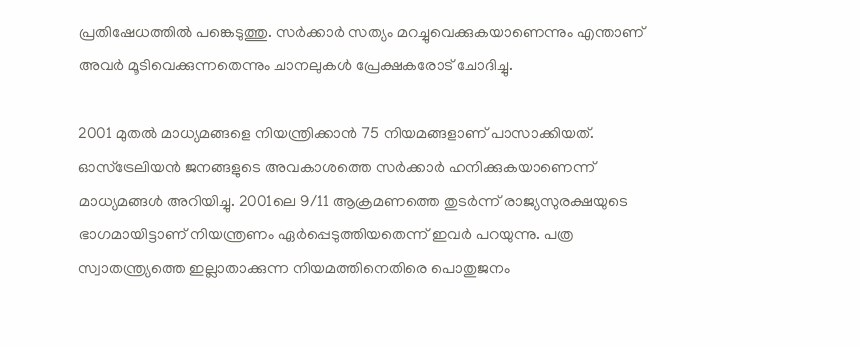പ്രതിഷേധത്തില്‍ പങ്കെടുത്തു. സര്‍ക്കാര്‍ സത്യം മറച്ചുവെക്കുകയാണെന്നും എന്താണ് അവര്‍ മൂടിവെക്കുന്നതെന്നും ചാനലുകള്‍ പ്രേക്ഷകരോട് ചോദിച്ചു.

2001 മുതല്‍ മാധ്യമങ്ങളെ നിയന്ത്രിക്കാന്‍ 75 നിയമങ്ങളാണ് പാസാക്കിയത്. ഓസ്ട്രേലിയന്‍ ജനങ്ങളുടെ അവകാശത്തെ സര്‍ക്കാര്‍ ഹനിക്കുകയാണെന്ന് മാധ്യമങ്ങള്‍ അറിയിച്ചു. 2001ലെ 9/11 ആക്രമണത്തെ തുടര്‍ന്ന് രാജ്യസുരക്ഷയുടെ ഭാഗമായിട്ടാണ് നിയന്ത്രണം ഏര്‍പ്പെടുത്തിയതെന്ന് ഇവര്‍ പറയുന്നു. പത്ര സ്വാതന്ത്ര്യത്തെ ഇല്ലാതാക്കുന്ന നിയമത്തിനെതിരെ പൊതുജനം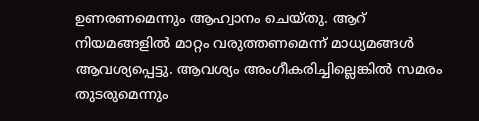ഉണരണമെന്നും ആഹ്വാനം ചെയ്തു. ആറ് നിയമങ്ങളില്‍ മാറ്റം വരുത്തണമെന്ന് മാധ്യമങ്ങള്‍ ആവശ്യപ്പെട്ടു. ആവശ്യം അംഗീകരിച്ചില്ലെങ്കില്‍ സമരം തുടരുമെന്നും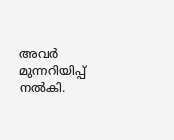അവര്‍ മുന്നറിയിപ്പ് നല്‍കി.